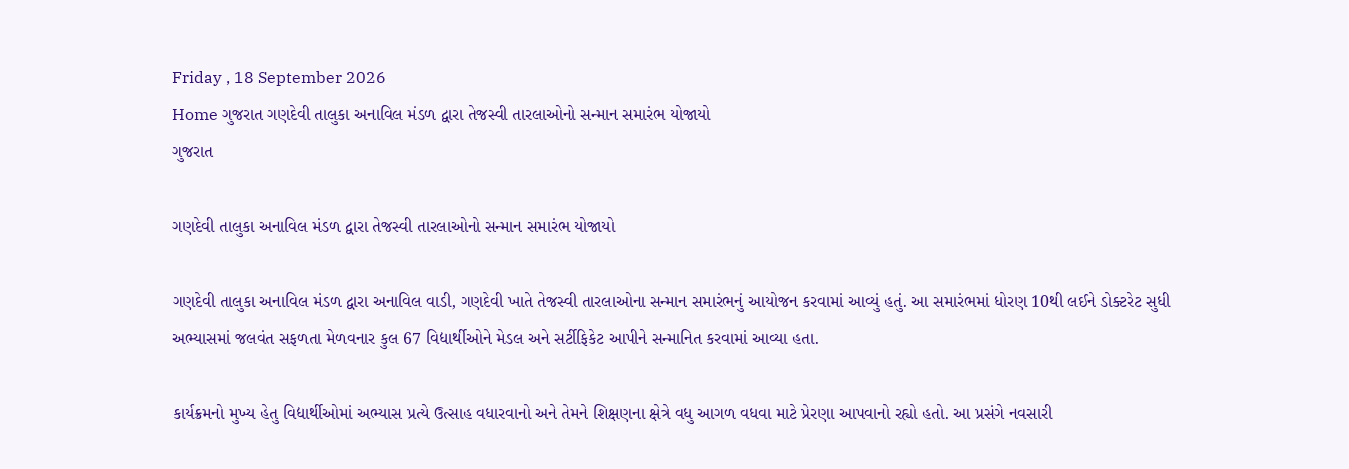Friday , 18 September 2026
Home ગુજરાત ગણદેવી તાલુકા અનાવિલ મંડળ દ્વારા તેજસ્વી તારલાઓનો સન્માન સમારંભ યોજાયો
ગુજરાત

ગણદેવી તાલુકા અનાવિલ મંડળ દ્વારા તેજસ્વી તારલાઓનો સન્માન સમારંભ યોજાયો

ગણદેવી તાલુકા અનાવિલ મંડળ દ્વારા અનાવિલ વાડી, ગણદેવી ખાતે તેજસ્વી તારલાઓના સન્માન સમારંભનું આયોજન કરવામાં આવ્યું હતું. આ સમારંભમાં ધોરણ 10થી લઈને ડોક્ટરેટ સુધી અભ્યાસમાં જલવંત સફળતા મેળવનાર કુલ 67 વિદ્યાર્થીઓને મેડલ અને સર્ટીફિકેટ આપીને સન્માનિત કરવામાં આવ્યા હતા.

કાર્યક્રમનો મુખ્ય હેતુ વિદ્યાર્થીઓમાં અભ્યાસ પ્રત્યે ઉત્સાહ વધારવાનો અને તેમને શિક્ષણના ક્ષેત્રે વધુ આગળ વધવા માટે પ્રેરણા આપવાનો રહ્યો હતો. આ પ્રસંગે નવસારી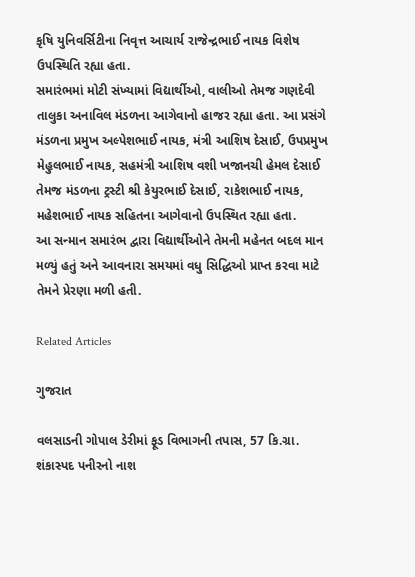કૃષિ યુનિવર્સિટીના નિવૃત્ત આચાર્ય રાજેન્દ્રભાઈ નાયક વિશેષ ઉપસ્થિતિ રહ્યા હતા.
સમારંભમાં મોટી સંખ્યામાં વિદ્યાર્થીઓ, વાલીઓ તેમજ ગણદેવી તાલુકા અનાવિલ મંડળના આગેવાનો હાજર રહ્યા હતા. આ પ્રસંગે મંડળના પ્રમુખ અલ્પેશભાઈ નાયક, મંત્રી આશિષ દેસાઈ, ઉપપ્રમુખ મેહુલભાઈ નાયક, સહમંત્રી આશિષ વશી ખજાનચી હેમલ દેસાઈ તેમજ મંડળના ટ્રસ્ટી શ્રી કેયુરભાઈ દેસાઈ, રાકેશભાઈ નાયક, મહેશભાઈ નાયક સહિતના આગેવાનો ઉપસ્થિત રહ્યા હતા.
આ સન્માન સમારંભ દ્વારા વિદ્યાર્થીઓને તેમની મહેનત બદલ માન મળ્યું હતું અને આવનારા સમયમાં વધુ સિદ્ધિઓ પ્રાપ્ત કરવા માટે તેમને પ્રેરણા મળી હતી.

Related Articles

ગુજરાત

વલસાડની ગોપાલ ડેરીમાં ફૂડ વિભાગની તપાસ, 57 કિ.ગ્રા. શંકાસ્પદ પનીરનો નાશ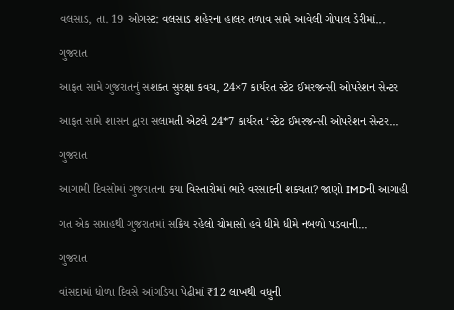વલસાડ, તા. 19 ઓગસ્ટ: વલસાડ શહેરના હાલર તળાવ સામે આવેલી ગોપાલ ડેરીમાં...

ગુજરાત

આફત સામે ગુજરાતનું સશક્ત સુરક્ષા કવચ, 24×7 કાર્યરત સ્ટેટ ઈમરજન્સી ઓપરેશન સેન્ટર

આફત સામે શાસન દ્વારા સલામતી એટલે 24*7 કાર્યરત ‘સ્ટેટ ઈમરજન્સી ઓપરેશન સેન્ટર...

ગુજરાત

આગામી દિવસોમાં ગુજરાતના કયા વિસ્તારોમાં ભારે વરસાદની શક્યતા? જાણો IMDની આગાહી

ગત એક સપ્તાહથી ગુજરાતમાં સક્રિય રહેલો ચોમાસો હવે ધીમે ધીમે નબળો પડવાની...

ગુજરાત

વાંસદામાં ધોળા દિવસે આંગડિયા પેઢીમાં ₹12 લાખથી વધુની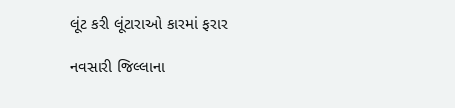લૂંટ કરી લૂંટારાઓ કારમાં ફરાર

નવસારી જિલ્લાના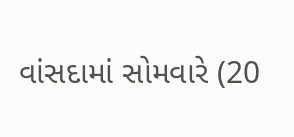વાંસદામાં સોમવારે (20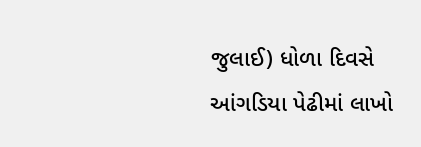જુલાઈ) ધોળા દિવસે આંગડિયા પેઢીમાં લાખો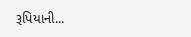રૂપિયાની...